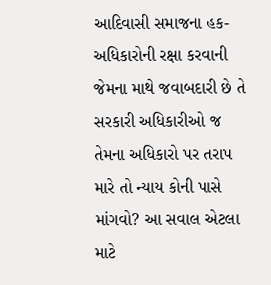આદિવાસી સમાજના હક-અધિકારોની રક્ષા કરવાની જેમના માથે જવાબદારી છે તે સરકારી અધિકારીઓ જ તેમના અધિકારો પર તરાપ મારે તો ન્યાય કોની પાસે માંગવો? આ સવાલ એટલા માટે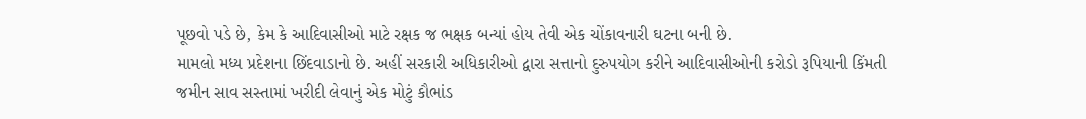પૂછવો પડે છે, કેમ કે આદિવાસીઓ માટે રક્ષક જ ભક્ષક બન્યાં હોય તેવી એક ચોંકાવનારી ઘટના બની છે.
મામલો મધ્ય પ્રદેશના છિંદવાડાનો છે. અહીં સરકારી અધિકારીઓ દ્વારા સત્તાનો દુરુપયોગ કરીને આદિવાસીઓની કરોડો રૂપિયાની કિંમતી જમીન સાવ સસ્તામાં ખરીદી લેવાનું એક મોટું કૌભાંડ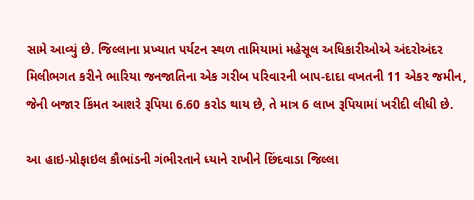સામે આવ્યું છે. જિલ્લાના પ્રખ્યાત પર્યટન સ્થળ તામિયામાં મહેસૂલ અધિકારીઓએ અંદરોઅંદર મિલીભગત કરીને ભારિયા જનજાતિના એક ગરીબ પરિવારની બાપ-દાદા વખતની 11 એકર જમીન, જેની બજાર કિંમત આશરે રૂપિયા 6.60 કરોડ થાય છે, તે માત્ર 6 લાખ રૂપિયામાં ખરીદી લીધી છે.

આ હાઇ-પ્રોફાઇલ કૌભાંડની ગંભીરતાને ધ્યાને રાખીને છિંદવાડા જિલ્લા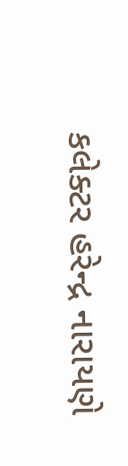કલેક્ટર હરેન્દ્ર નારાયણે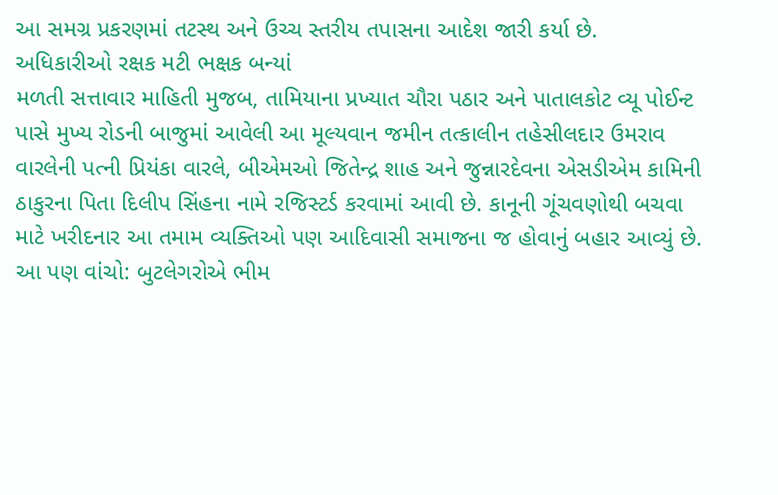આ સમગ્ર પ્રકરણમાં તટસ્થ અને ઉચ્ચ સ્તરીય તપાસના આદેશ જારી કર્યા છે.
અધિકારીઓ રક્ષક મટી ભક્ષક બન્યાં
મળતી સત્તાવાર માહિતી મુજબ, તામિયાના પ્રખ્યાત ચૌરા પઠાર અને પાતાલકોટ વ્યૂ પોઈન્ટ પાસે મુખ્ય રોડની બાજુમાં આવેલી આ મૂલ્યવાન જમીન તત્કાલીન તહેસીલદાર ઉમરાવ વારલેની પત્ની પ્રિયંકા વારલે, બીએમઓ જિતેન્દ્ર શાહ અને જુન્નારદેવના એસડીએમ કામિની ઠાકુરના પિતા દિલીપ સિંહના નામે રજિસ્ટર્ડ કરવામાં આવી છે. કાનૂની ગૂંચવણોથી બચવા માટે ખરીદનાર આ તમામ વ્યક્તિઓ પણ આદિવાસી સમાજના જ હોવાનું બહાર આવ્યું છે.
આ પણ વાંચો: બુટલેગરોએ ભીમ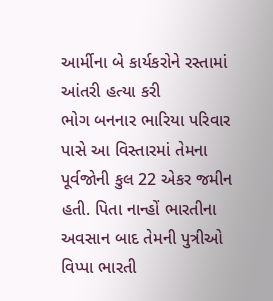આર્મીના બે કાર્યકરોને રસ્તામાં આંતરી હત્યા કરી
ભોગ બનનાર ભારિયા પરિવાર પાસે આ વિસ્તારમાં તેમના પૂર્વજોની કુલ 22 એકર જમીન હતી. પિતા નાન્હોં ભારતીના અવસાન બાદ તેમની પુત્રીઓ વિપ્પા ભારતી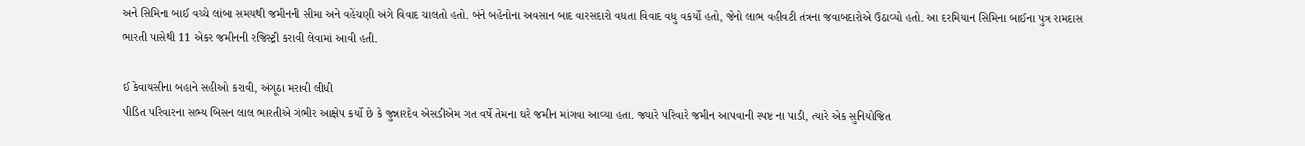અને સિમિના બાઈ વચ્ચે લાંબા સમયથી જમીનની સીમા અને વહેંચણી અંગે વિવાદ ચાલતો હતો. બંને બહેનોના અવસાન બાદ વારસદારો વધતા વિવાદ વધુ વકર્યો હતો, જેનો લાભ વહીવટી તંત્રના જવાબદારોએ ઉઠાવ્યો હતો. આ દરમિયાન સિમિના બાઈના પુત્ર રામદાસ ભારતી પાસેથી 11 એકર જમીનની રજિસ્ટ્રી કરાવી લેવામાં આવી હતી.

ઈ કેવાયસીના બહાને સહીઓ કરાવી, અંગૂઠા મરાવી લીધી
પીડિત પરિવારના સભ્ય બિસન લાલ ભારતીએ ગંભીર આક્ષેપ કર્યો છે કે જુન્નારદેવ એસડીએમ ગત વર્ષે તેમના ઘરે જમીન માંગવા આવ્યા હતા. જ્યારે પરિવારે જમીન આપવાની સ્પષ્ટ ના પાડી, ત્યારે એક સુનિયોજિત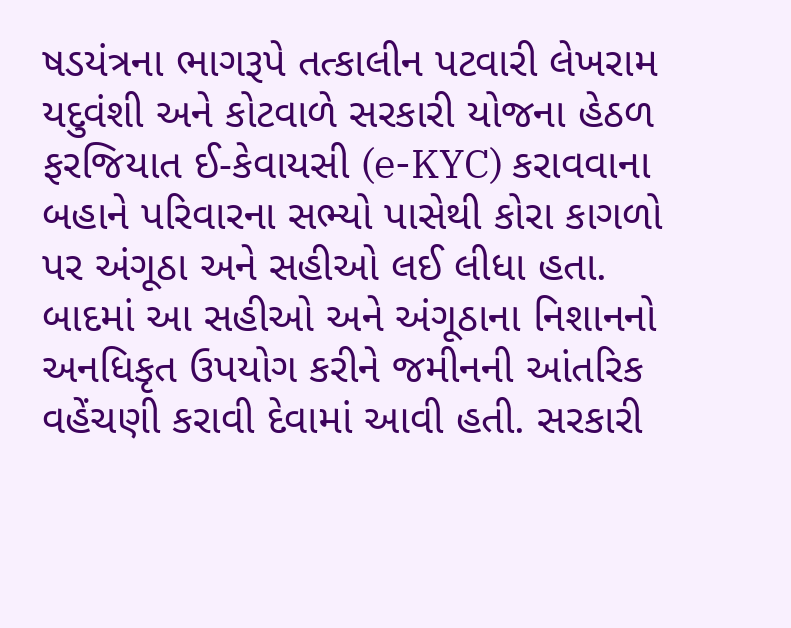ષડયંત્રના ભાગરૂપે તત્કાલીન પટવારી લેખરામ યદુવંશી અને કોટવાળે સરકારી યોજના હેઠળ ફરજિયાત ઈ-કેવાયસી (e-KYC) કરાવવાના બહાને પરિવારના સભ્યો પાસેથી કોરા કાગળો પર અંગૂઠા અને સહીઓ લઈ લીધા હતા. બાદમાં આ સહીઓ અને અંગૂઠાના નિશાનનો અનધિકૃત ઉપયોગ કરીને જમીનની આંતરિક વહેંચણી કરાવી દેવામાં આવી હતી. સરકારી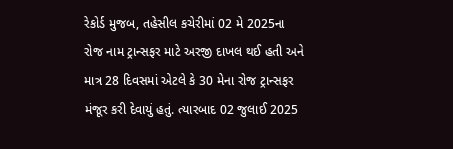રેકોર્ડ મુજબ, તહેસીલ કચેરીમાં 02 મે 2025ના રોજ નામ ટ્રાન્સફર માટે અરજી દાખલ થઈ હતી અને માત્ર 28 દિવસમાં એટલે કે 30 મેના રોજ ટ્રાન્સફર મંજૂર કરી દેવાયું હતું. ત્યારબાદ 02 જુલાઈ 2025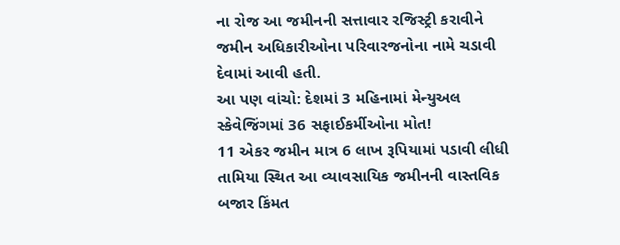ના રોજ આ જમીનની સત્તાવાર રજિસ્ટ્રી કરાવીને જમીન અધિકારીઓના પરિવારજનોના નામે ચડાવી દેવામાં આવી હતી.
આ પણ વાંચો: દેશમાં 3 મહિનામાં મેન્યુઅલ સ્કેવેજિંગમાં 36 સફાઈકર્મીઓના મોત!
11 એકર જમીન માત્ર 6 લાખ રૂપિયામાં પડાવી લીધી
તામિયા સ્થિત આ વ્યાવસાયિક જમીનની વાસ્તવિક બજાર કિંમત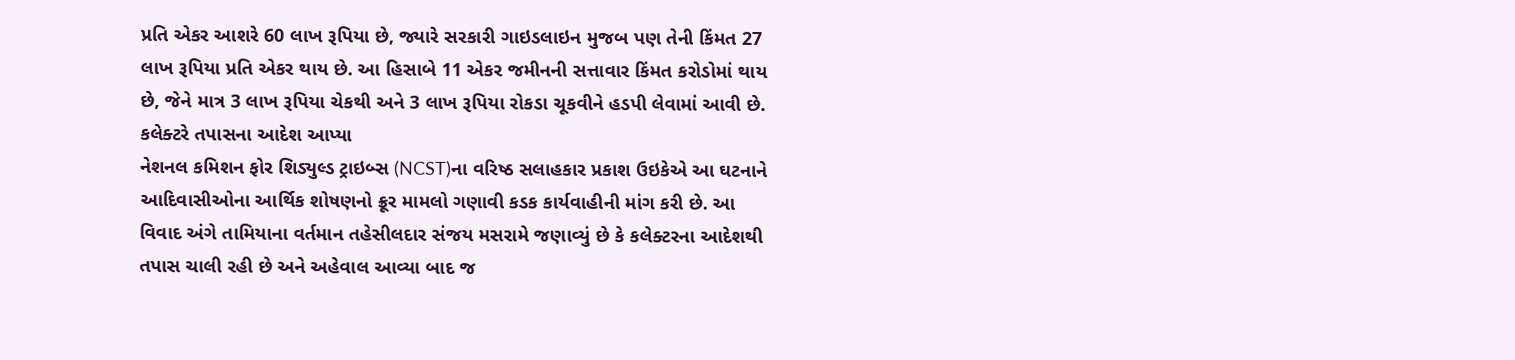પ્રતિ એકર આશરે 60 લાખ રૂપિયા છે, જ્યારે સરકારી ગાઇડલાઇન મુજબ પણ તેની કિંમત 27 લાખ રૂપિયા પ્રતિ એકર થાય છે. આ હિસાબે 11 એકર જમીનની સત્તાવાર કિંમત કરોડોમાં થાય છે, જેને માત્ર 3 લાખ રૂપિયા ચેકથી અને 3 લાખ રૂપિયા રોકડા ચૂકવીને હડપી લેવામાં આવી છે.
કલેક્ટરે તપાસના આદેશ આપ્યા
નેશનલ કમિશન ફોર શિડ્યુલ્ડ ટ્રાઇબ્સ (NCST)ના વરિષ્ઠ સલાહકાર પ્રકાશ ઉઇકેએ આ ઘટનાને આદિવાસીઓના આર્થિક શોષણનો ક્રૂર મામલો ગણાવી કડક કાર્યવાહીની માંગ કરી છે. આ વિવાદ અંગે તામિયાના વર્તમાન તહેસીલદાર સંજય મસરામે જણાવ્યું છે કે કલેક્ટરના આદેશથી તપાસ ચાલી રહી છે અને અહેવાલ આવ્યા બાદ જ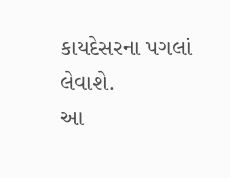કાયદેસરના પગલાં લેવાશે.
આ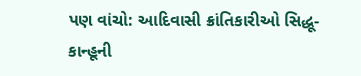પણ વાંચો: આદિવાસી ક્રાંતિકારીઓ સિદ્ધૂ-કાન્હૂની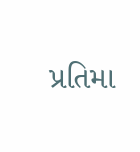પ્રતિમા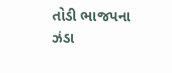તોડી ભાજપના ઝંડા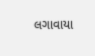લગાવાયા